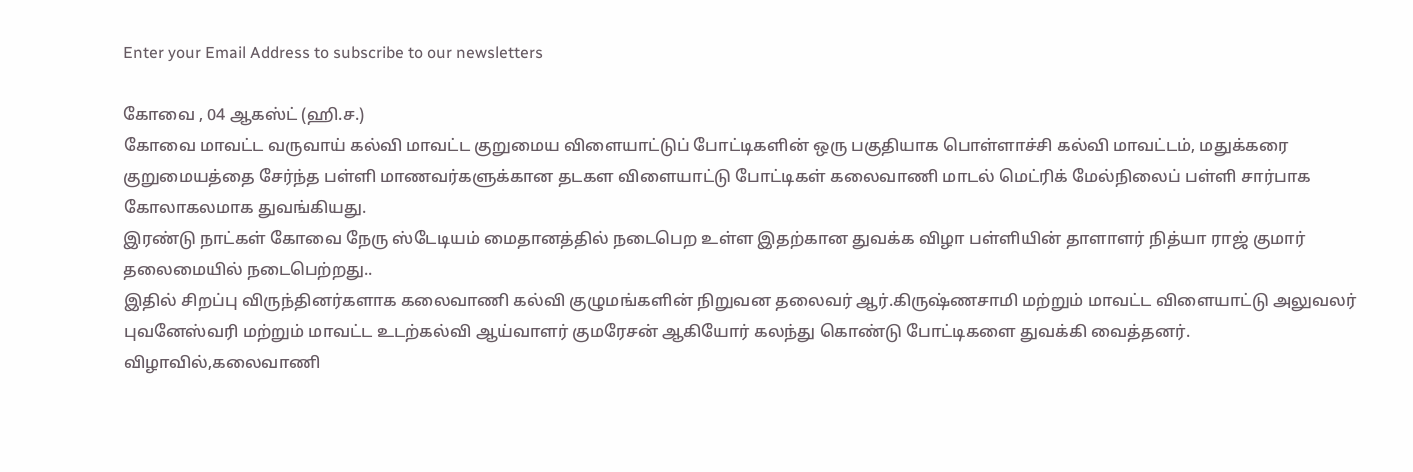Enter your Email Address to subscribe to our newsletters

கோவை , 04 ஆகஸ்ட் (ஹி.ச.)
கோவை மாவட்ட வருவாய் கல்வி மாவட்ட குறுமைய விளையாட்டுப் போட்டிகளின் ஒரு பகுதியாக பொள்ளாச்சி கல்வி மாவட்டம், மதுக்கரை குறுமையத்தை சேர்ந்த பள்ளி மாணவர்களுக்கான தடகள விளையாட்டு போட்டிகள் கலைவாணி மாடல் மெட்ரிக் மேல்நிலைப் பள்ளி சார்பாக கோலாகலமாக துவங்கியது.
இரண்டு நாட்கள் கோவை நேரு ஸ்டேடியம் மைதானத்தில் நடைபெற உள்ள இதற்கான துவக்க விழா பள்ளியின் தாளாளர் நித்யா ராஜ் குமார் தலைமையில் நடைபெற்றது..
இதில் சிறப்பு விருந்தினர்களாக கலைவாணி கல்வி குழுமங்களின் நிறுவன தலைவர் ஆர்.கிருஷ்ணசாமி மற்றும் மாவட்ட விளையாட்டு அலுவலர் புவனேஸ்வரி மற்றும் மாவட்ட உடற்கல்வி ஆய்வாளர் குமரேசன் ஆகியோர் கலந்து கொண்டு போட்டிகளை துவக்கி வைத்தனர்.
விழாவில்,கலைவாணி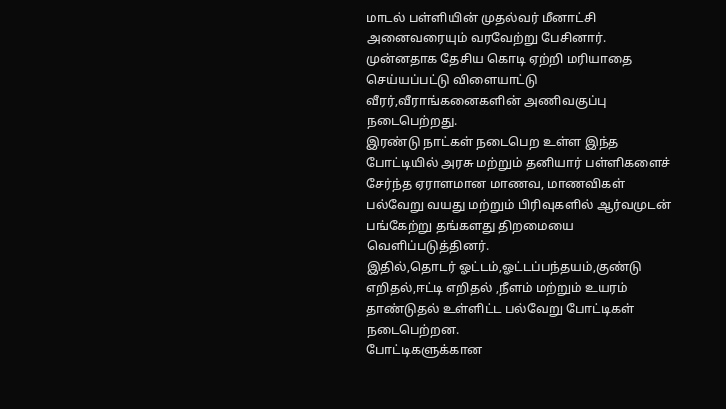மாடல் பள்ளியின் முதல்வர் மீனாட்சி அனைவரையும் வரவேற்று பேசினார்.
முன்னதாக தேசிய கொடி ஏற்றி மரியாதை செய்யப்பட்டு விளையாட்டு வீரர்,வீராங்கனைகளின் அணிவகுப்பு நடைபெற்றது.
இரண்டு நாட்கள் நடைபெற உள்ள இந்த போட்டியில் அரசு மற்றும் தனியார் பள்ளிகளைச் சேர்ந்த ஏராளமான மாணவ, மாணவிகள் பல்வேறு வயது மற்றும் பிரிவுகளில் ஆர்வமுடன் பங்கேற்று தங்களது திறமையை வெளிப்படுத்தினர்.
இதில்,தொடர் ஓட்டம்,ஓட்டப்பந்தயம்,குண்டு எறிதல்,ஈட்டி எறிதல் ,நீளம் மற்றும் உயரம் தாண்டுதல் உள்ளிட்ட பல்வேறு போட்டிகள் நடைபெற்றன.
போட்டிகளுக்கான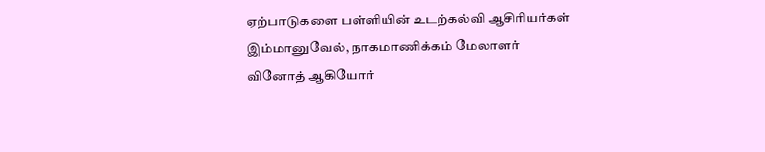ஏற்பாடுகளை பள்ளியின் உடற்கல்வி ஆசிரியர்கள் இம்மானுவேல், நாகமாணிக்கம் மேலாளர் வினோத் ஆகியோர்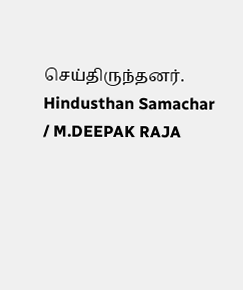செய்திருந்தனர்.
Hindusthan Samachar / M.DEEPAK RAJA